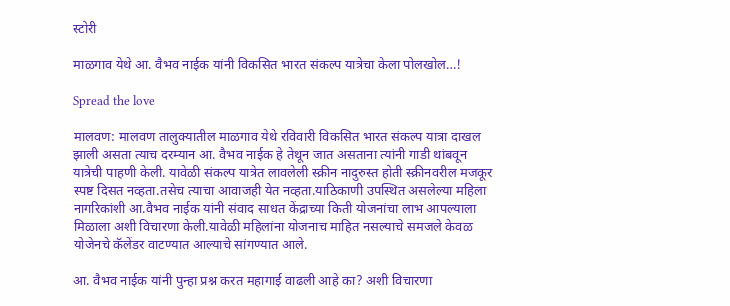स्टोरी

माळगाव येथे आ. वैभव नाईक यांनी विकसित भारत संकल्प यात्रेचा केला पोलखोल…!

Spread the love

मालवण: मालवण तालुक्यातील माळगाव येथे रविवारी विकसित भारत संकल्प यात्रा दाखल झाली असता त्याच दरम्यान आ. वैभव नाईक हे तेथून जात असताना त्यांनी गाडी थांबवून यात्रेची पाहणी केली. यावेळी संकल्प यात्रेत लावलेली स्क्रीन नादुरुस्त होती स्क्रीनवरील मजकूर स्पष्ट दिसत नव्हता.तसेच त्याचा आवाजही येत नव्हता.याठिकाणी उपस्थित असलेल्या महिला नागरिकांशी आ.वैभव नाईक यांनी संवाद साधत केंद्राच्या किती योजनांचा लाभ आपल्याला मिळाला अशी विचारणा केली.यावेळी महिलांना योजनाच माहित नसल्याचे समजले केवळ योजेनचे कॅलेंडर वाटण्यात आल्याचे सांगण्यात आले.

आ. वैभव नाईक यांनी पुन्हा प्रश्न करत महागाई वाढली आहे का? अशी विचारणा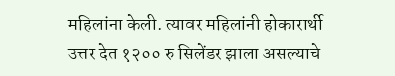महिलांना केली. त्यावर महिलांनी होकारार्थी उत्तर देत १२०० रु सिलेंडर झाला असल्याचे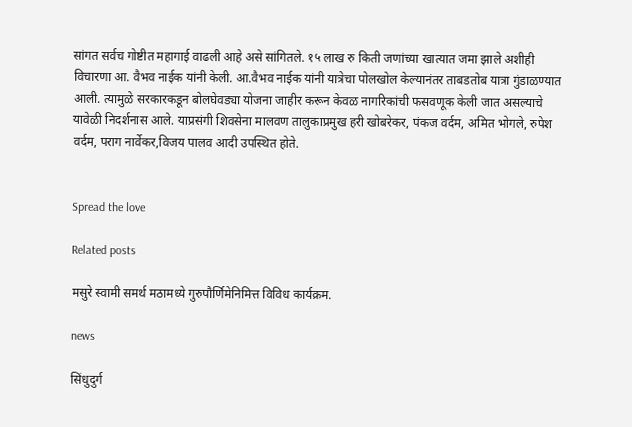सांगत सर्वच गोष्टीत महागाई वाढली आहे असे सांगितले. १५ लाख रु किती जणांच्या खात्यात जमा झाले अशीही विचारणा आ. वैभव नाईक यांनी केली. आ.वैभव नाईक यांनी यात्रेचा पोलखोल केल्यानंतर ताबडतोब यात्रा गुंडाळण्यात आली. त्यामुळे सरकारकडून बोलघेवड्या योजना जाहीर करून केवळ नागरिकांची फसवणूक केली जात असल्याचे यावेळी निदर्शनास आले. याप्रसंगी शिवसेना मालवण तालुकाप्रमुख हरी खोबरेकर, पंकज वर्दम, अमित भोगले, रुपेश वर्दम, पराग नार्वेकर,विजय पालव आदी उपस्थित होते.


Spread the love

Related posts

मसुरे स्वामी समर्थ मठामध्ये गुरुपौर्णिमेनिमित्त विविध कार्यक्रम.

news

सिंधुदुर्ग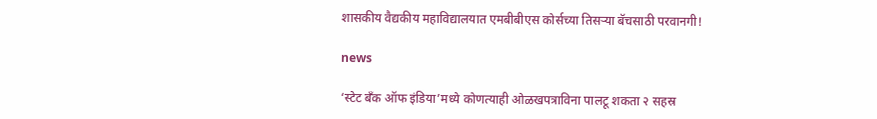शासकीय वैद्यकीय महाविद्यालयात एमबीबीएस कोर्सच्या तिसऱ्या बॅचसाठी परवानगी!

news

‘स्टेट बँक ऑफ इंडिया’मध्ये कोणत्याही ओळखपत्राविना पालटू शकता २ सहस्र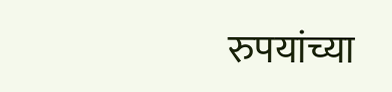रुपयांच्या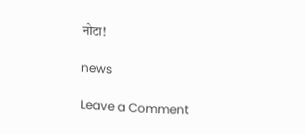नोटा!

news

Leave a Comment